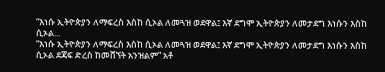“እነሱ ኢትዮጵያን ለማፍረስ እስከ ሲኦል ለመጓዝ ወደዋል፤ እኛ ደግሞ ኢትዮጵያን ለመታደግ እነሱን እስከ ሲኦል...
“እነሱ ኢትዮጵያን ለማፍረስ እስከ ሲኦል ለመጓዝ ወደዋል፤ እኛ ደግሞ ኢትዮጵያን ለመታደግ እነሱን እስከ ሲኦል ደጃፍ ድረስ ከመሸኘት አንዝልም” አቶ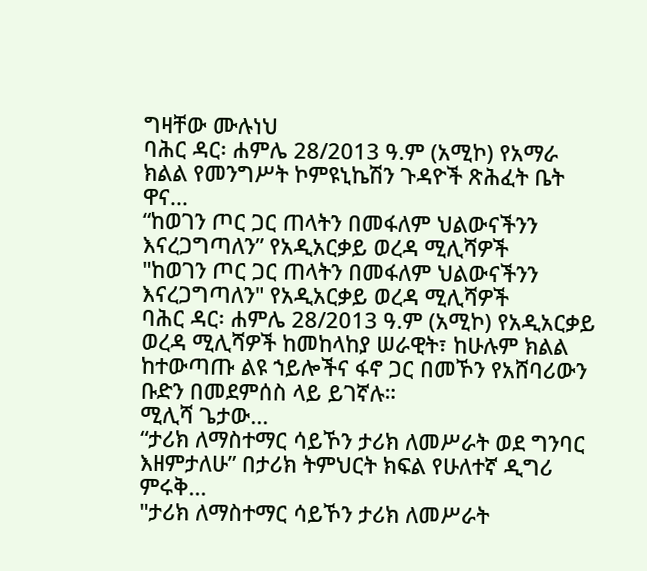ግዛቸው ሙሉነህ
ባሕር ዳር፡ ሐምሌ 28/2013 ዓ.ም (አሚኮ) የአማራ ክልል የመንግሥት ኮምዩኒኬሽን ጉዳዮች ጽሕፈት ቤት ዋና...
“ከወገን ጦር ጋር ጠላትን በመፋለም ህልውናችንን እናረጋግጣለን” የአዲአርቃይ ወረዳ ሚሊሻዎች
"ከወገን ጦር ጋር ጠላትን በመፋለም ህልውናችንን እናረጋግጣለን" የአዲአርቃይ ወረዳ ሚሊሻዎች
ባሕር ዳር፡ ሐምሌ 28/2013 ዓ.ም (አሚኮ) የአዲአርቃይ ወረዳ ሚሊሻዎች ከመከላከያ ሠራዊት፣ ከሁሉም ክልል ከተውጣጡ ልዩ ኀይሎችና ፋኖ ጋር በመኾን የአሸባሪውን ቡድን በመደምሰስ ላይ ይገኛሉ።
ሚሊሻ ጌታው...
“ታሪክ ለማስተማር ሳይኾን ታሪክ ለመሥራት ወደ ግንባር እዘምታለሁ” በታሪክ ትምህርት ክፍል የሁለተኛ ዲግሪ ምሩቅ...
"ታሪክ ለማስተማር ሳይኾን ታሪክ ለመሥራት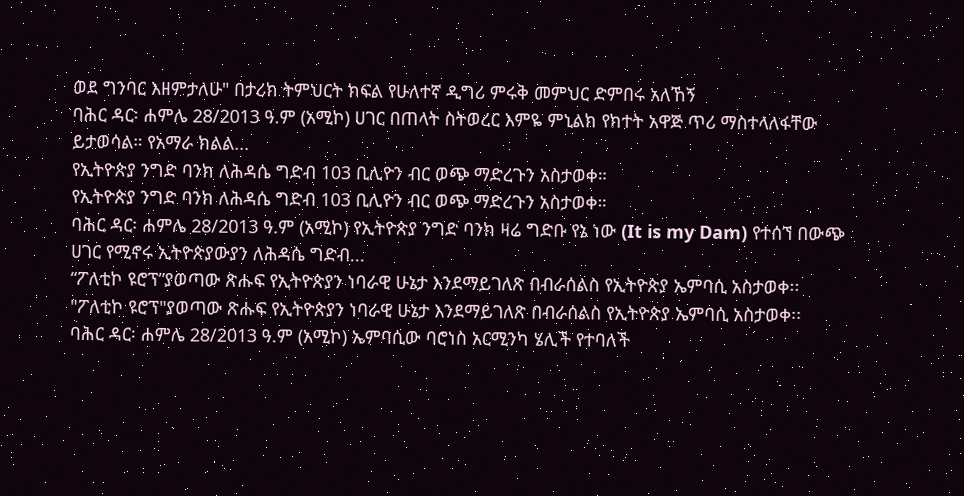ወደ ግንባር እዘምታለሁ" በታሪክ ትምህርት ክፍል የሁለተኛ ዲግሪ ምሩቅ መምህር ድምበሩ አለኸኝ
ባሕር ዳር፡ ሐምሌ 28/2013 ዓ.ም (አሚኮ) ሀገር በጠላት ስትወረር እምዬ ምኒልክ የክተት አዋጅ ጥሪ ማስተላለፋቸው ይታወሳል። የአማራ ክልል...
የኢትዮጵያ ንግድ ባንክ ለሕዳሴ ግድብ 103 ቢሊዮን ብር ወጭ ማድረጉን አስታወቀ።
የኢትዮጵያ ንግድ ባንክ ለሕዳሴ ግድብ 103 ቢሊዮን ብር ወጭ ማድረጉን አስታወቀ።
ባሕር ዳር፡ ሐምሌ 28/2013 ዓ.ም (አሚኮ) የኢትዮጵያ ንግድ ባንክ ዛሬ ግድቡ የኔ ነው (It is my Dam) የተሰኘ በውጭ ሀገር የሚኖሩ ኢትዮጵያውያን ለሕዳሴ ግድብ...
“ፖለቲኮ ዩሮፕ”ያወጣው ጽሑፍ የኢትዮጵያን ነባራዊ ሁኔታ እንደማይገለጽ በብራሰልስ የኢትዮጵያ ኤምባሲ አስታወቀ፡፡
"ፖለቲኮ ዩሮፕ"ያወጣው ጽሑፍ የኢትዮጵያን ነባራዊ ሁኔታ እንደማይገለጽ በብራሰልስ የኢትዮጵያ ኤምባሲ አስታወቀ፡፡
ባሕር ዳር፡ ሐምሌ 28/2013 ዓ.ም (አሚኮ) ኤምባሲው ባሮነስ አርሚንካ ሄሊች የተባለች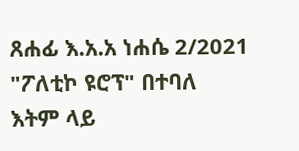ጸሐፊ እ.አ.አ ነሐሴ 2/2021 "ፖለቲኮ ዩሮፕ" በተባለ እትም ላይ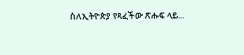ስለኢትዮጵያ የጻፈችው ጽሑፍ ላይ...